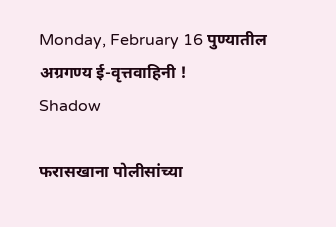Monday, February 16 पुण्यातील अग्रगण्य ई-वृत्तवाहिनी !
Shadow

फरासखाना पोलीसांच्या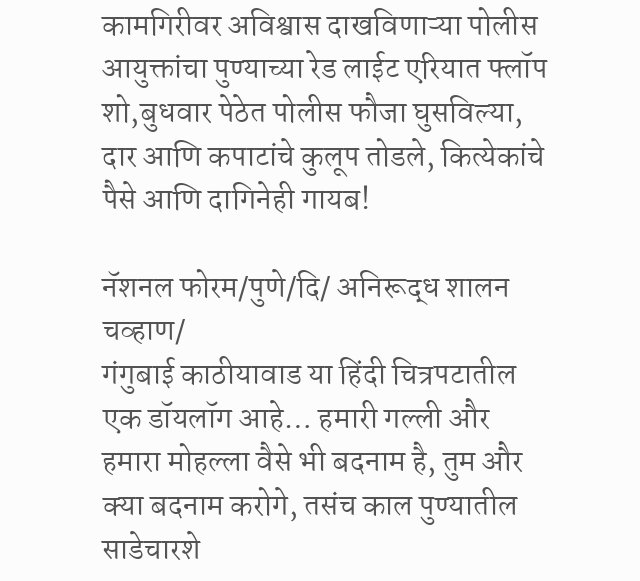कामगिरीवर अविश्वास दाखविणाऱ्या पोलीस आयुक्तांचा पुण्याच्या रेड लाईट एरियात फ्लॉप शो,बुधवार पेठेत पोलीस फौजा घुसविल्या, दार आणि कपाटांचे कुलूप तोडले, कित्येकांचे पैसे आणि दागिनेही गायब!

नॅशनल फोरम/पुणे/दि/ अनिरूद्ध शालन चव्हाण/
गंगुबाई काठीयावाड या हिंदी चित्रपटातील एक डॉयलॉग आहे… हमारी गल्ली और हमारा मोहल्ला वैसे भी बदनाम है, तुम और क्या बदनाम करोगे, तसंच काल पुण्यातील साडेचारशे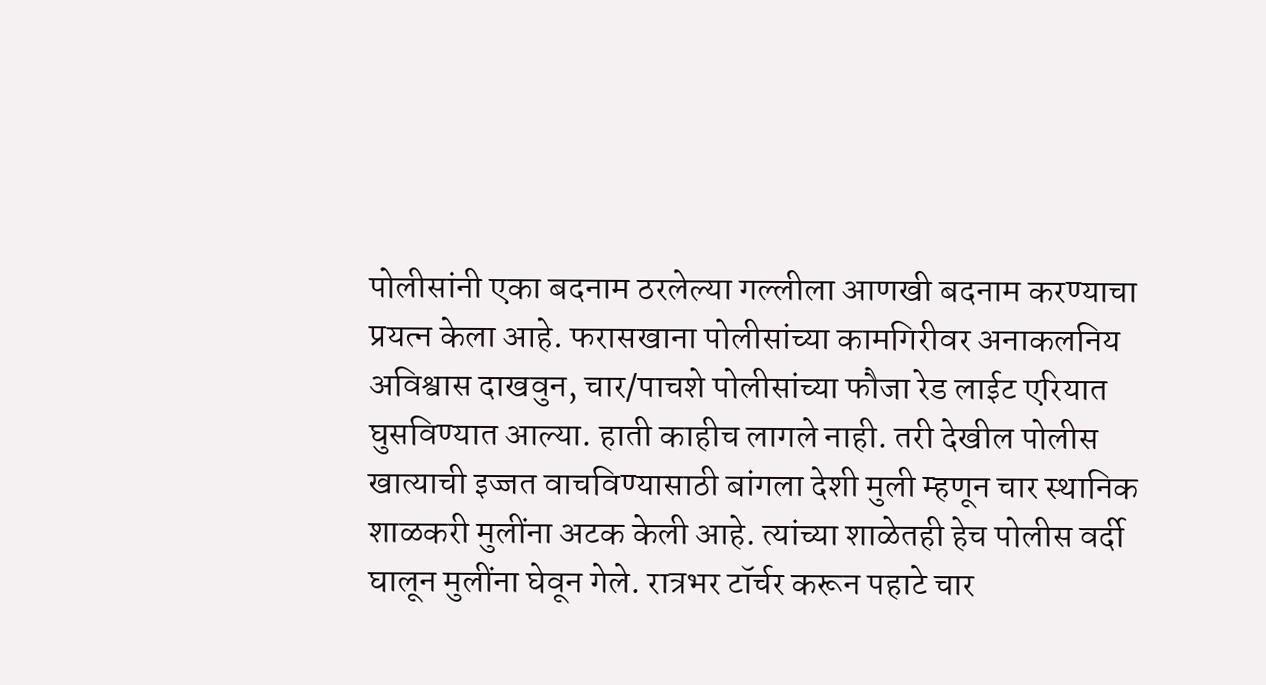पोलीसांनी एका बदनाम ठरलेल्या गल्लीला आणखी बदनाम करण्याचा प्रयत्न केला आहे. फरासखाना पोलीसांच्या कामगिरीवर अनाकलनिय अविश्वास दाखवुन, चार/पाचशे पोलीसांच्या फौजा रेड लाईट एरियात घुसविण्यात आल्या. हाती काहीच लागले नाही. तरी देखील पोलीस खात्याची इज्जत वाचविण्यासाठी बांगला देशी मुली म्हणून चार स्थानिक शाळकरी मुलींना अटक केली आहे. त्यांच्या शाळेतही हेच पोलीस वर्दी घालून मुलींना घेवून गेले. रात्रभर टॉर्चर करून पहाटे चार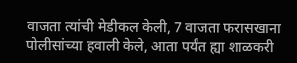वाजता त्यांची मेडीकल केली, 7 वाजता फरासखाना पोलीसांच्या हवाली केले, आता पर्यंत ह्या शाळकरी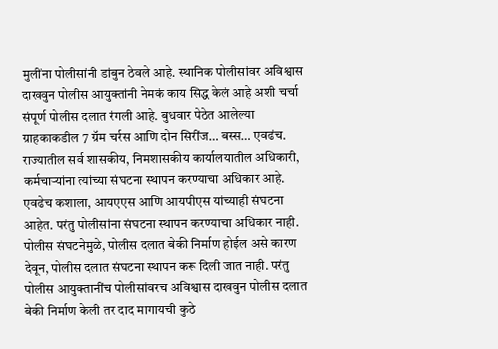मुलींना पोलीसांनी डांबुन ठेवले आहे. स्थानिक पोलीसांवर अविश्वास दाखवुन पोलीस आयुक्तांनी नेमकं काय सिद्ध केलं आहे अशी चर्चा संपूर्ण पोलीस दलात रंगली आहे. बुधवार पेठेत आलेल्या ग्राहकाकडील 7 ग्रॅम चर्रस आणि दोन सिरींज… बस्स… एवढंच. राज्यातील सर्व शासकीय, निमशासकीय कार्यालयातील अधिकारी, कर्मचाऱ्यांना त्यांच्या संघटना स्थापन करण्याचा अधिकार आहे. एवढेच कशाला, आयएएस आणि आयपीएस यांच्याही संघटना आहेत. परंतु पोलीसांना संघटना स्थापन करण्याचा अधिकार नाही. पोलीस संघटनेमुळे, पोलीस दलात बेकी निर्माण होईल असे कारण देवून, पोलीस दलात संघटना स्थापन करू दिली जात नाही. परंतु पोलीस आयुक्तानींच पोलीसांवरच अविश्वास दाखवुन पोलीस दलात बेकी निर्माण केली तर दाद मागायची कुठे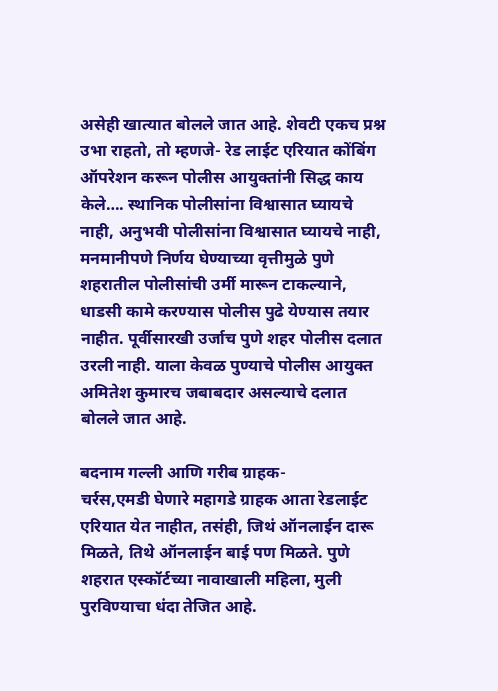असेही खात्यात बोलले जात आहे. शेवटी एकच प्रश्न उभा राहतो, तो म्हणजे- रेड लाईट एरियात कोंबिंग ऑपरेशन करून पोलीस आयुक्तांनी सिद्ध काय केले…. स्थानिक पोलीसांना विश्वासात घ्यायचे नाही, अनुभवी पोलीसांना विश्वासात घ्यायचे नाही, मनमानीपणे निर्णय घेण्याच्या वृत्तीमुळे पुणे शहरातील पोलीसांची उर्मी मारून टाकल्याने, धाडसी कामे करण्यास पोलीस पुढे येण्यास तयार नाहीत. पूर्वीसारखी उर्जाच पुणे शहर पोलीस दलात उरली नाही. याला केवळ पुण्याचे पोलीस आयुक्त अमितेश कुमारच जबाबदार असल्याचे दलात बोलले जात आहे.

बदनाम गल्ली आणि गरीब ग्राहक-
चर्रस,एमडी घेणारे महागडे ग्राहक आता रेडलाईट एरियात येत नाहीत, तसंही, जिथं ऑनलाईन दारू मिळते, तिथे ऑनलाईन बाई पण मिळते. पुणे शहरात एस्कॉर्टच्या नावाखाली महिला, मुली पुरविण्याचा धंदा तेजित आहे.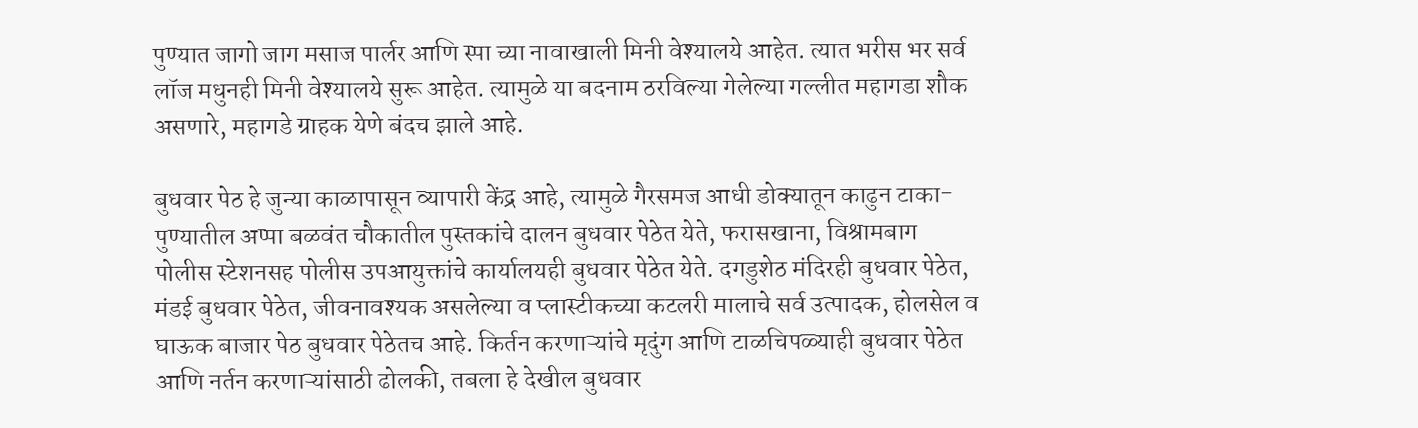पुण्यात जागो जाग मसाज पार्लर आणि स्पा च्या नावाखाली मिनी वेश्यालये आहेत. त्यात भरीस भर सर्व लॉज मधुनही मिनी वेश्यालये सुरू आहेत. त्यामुळे या बदनाम ठरविल्या गेलेल्या गल्लीत महागडा शौक असणारे, महागडे ग्राहक येणे बंदच झाले आहे.

बुधवार पेठ हे जुन्या काळापासून व्यापारी केंद्र आहे, त्यामुळे गैरसमज आधी डोक्यातून काढुन टाका-
पुण्यातील अप्पा बळवंत चौकातील पुस्तकांचे दालन बुधवार पेठेत येते, फरासखाना, विश्रामबाग पोलीस स्टेशनसह पोलीस उपआयुक्तांचे कार्यालयही बुधवार पेठेत येते. दगडुशेठ मंदिरही बुधवार पेठेत, मंडई बुधवार पेठेत, जीवनावश्यक असलेल्या व प्लास्टीकच्या कटलरी मालाचे सर्व उत्पादक, होलसेल व घाऊक बाजार पेठ बुधवार पेठेतच आहे. किर्तन करणाऱ्यांचे मृदुंग आणि टाळचिपळ्याही बुधवार पेठेत आणि नर्तन करणाऱ्यांसाठी ढोलकी, तबला हे देखील बुधवार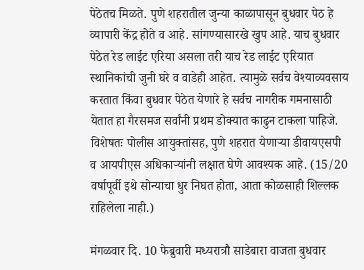पेठेतच मिळते. पुणे शहरातील जुन्या काळापासून बुधवार पेठ हे व्यापारी केंद्र होते व आहे. सांगण्यासारखे खुप आहे. याच बुधवार पेठेत रेड लाईट एरिया असला तरी याच रेड लाईट एरियात स्थानिकांची जुनी घरे व वाडेही आहेत. त्यामुळे सर्वच वेश्याव्यवसाय करतात किंवा बुधवार पेठेत येणारे हे सर्वच नागरीक गमनासाठी येतात हा गैरसमज सर्वांनी प्रथम डोक्यात काढुन टाकला पाहिजे. विशेषतः पोलीस आयुक्तांसह, पुणे शहरात येणाऱ्या डीवायएसपी व आयपीएस अधिकाऱ्यांनी लक्षात घेणे आवश्यक आहे. (15/20 वर्षापूर्वी इथे सोन्याचा धुर निघत होता, आता कोळसाही शिल्लक राहिलेला नाही.)

मंगळवार दि. 10 फेब्रुवारी मध्यरात्रौ साडेबारा वाजता बुधवार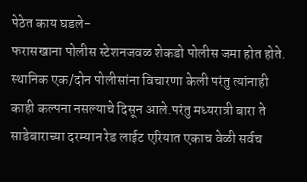पेठेत काय घडले-
फरासखाना पोलीस स्टेशनजवळ शेकडो पोलीस जमा होत होते. स्थानिक एक/दोन पोलीसांना विचारणा केली परंतु त्यांनाही काही कल्पना नसल्याचे दिसून आले.परंतु मध्यरात्री बारा ते साडेबाराच्या दरम्यान रेड लाईट एरियात एकाच वेळी सर्वच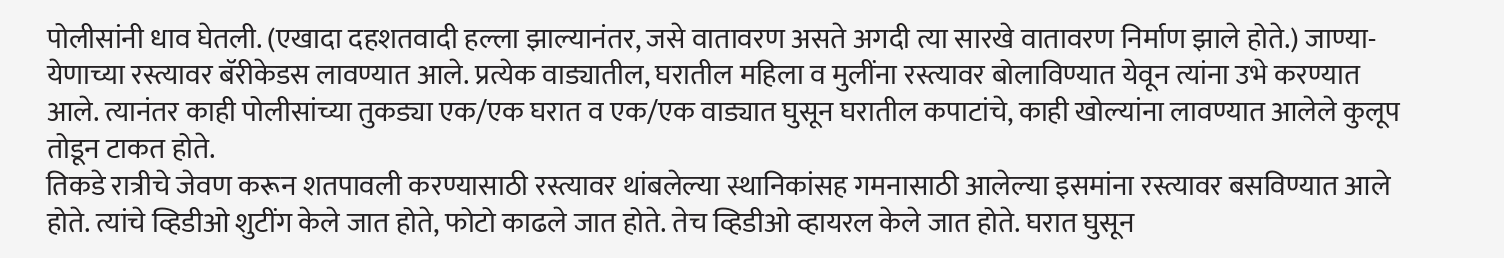पोलीसांनी धाव घेतली. (एखादा दहशतवादी हल्ला झाल्यानंतर, जसे वातावरण असते अगदी त्या सारखे वातावरण निर्माण झाले होते.) जाण्या-येणाच्या रस्त्यावर बॅरीकेडस लावण्यात आले. प्रत्येक वाड्यातील, घरातील महिला व मुलींना रस्त्यावर बोलाविण्यात येवून त्यांना उभे करण्यात आले. त्यानंतर काही पोलीसांच्या तुकड्या एक/एक घरात व एक/एक वाड्यात घुसून घरातील कपाटांचे, काही खोल्यांना लावण्यात आलेले कुलूप तोडून टाकत होते.
तिकडे रात्रीचे जेवण करून शतपावली करण्यासाठी रस्त्यावर थांबलेल्या स्थानिकांसह गमनासाठी आलेल्या इसमांना रस्त्यावर बसविण्यात आले होते. त्यांचे व्हिडीओ शुटींग केले जात होते, फोटो काढले जात होते. तेच व्हिडीओ व्हायरल केले जात होते. घरात घुसून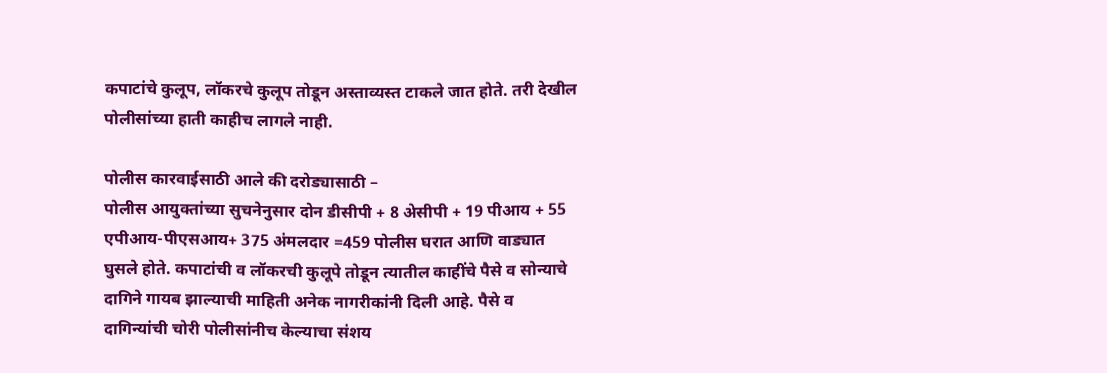कपाटांचे कुलूप, लॉकरचे कुलूप तोडून अस्ताव्यस्त टाकले जात होते. तरी देखील पोलीसांच्या हाती काहीच लागले नाही.

पोलीस कारवाईसाठी आले की दरोड्यासाठी –
पोलीस आयुक्तांच्या सुचनेनुसार दोन डीसीपी + 8 अेसीपी + 19 पीआय + 55 एपीआय-पीएसआय+ 375 अंमलदार =459 पोलीस घरात आणि वाड्यात घुसले होते. कपाटांची व लॉकरची कुलूपे तोडून त्यातील काहींचे पैसे व सोन्याचे दागिने गायब झाल्याची माहिती अनेक नागरीकांनी दिली आहे. पैसे व दागिन्यांची चोरी पोलीसांनीच केल्याचा संशय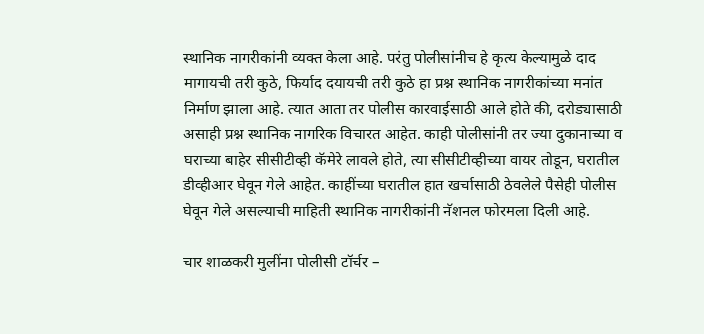स्थानिक नागरीकांनी व्यक्त केला आहे. परंतु पोलीसांनीच हे कृत्य केल्यामुळे दाद मागायची तरी कुठे, फिर्याद दयायची तरी कुठे हा प्रश्न स्थानिक नागरीकांच्या मनांत निर्माण झाला आहे. त्यात आता तर पोलीस कारवाईसाठी आले होते की, दरोड्यासाठी असाही प्रश्न स्थानिक नागरिक विचारत आहेत. काही पोलीसांनी तर ज्या दुकानाच्या व घराच्या बाहेर सीसीटीव्ही कॅमेरे लावले होते, त्या सीसीटीव्हीच्या वायर तोडून, घरातील डीव्हीआर घेवून गेले आहेत. काहींच्या घरातील हात खर्चासाठी ठेवलेले पैसेही पोलीस घेवून गेले असल्याची माहिती स्थानिक नागरीकांनी नॅशनल फोरमला दिली आहे.

चार शाळकरी मुलींना पोलीसी टॉर्चर –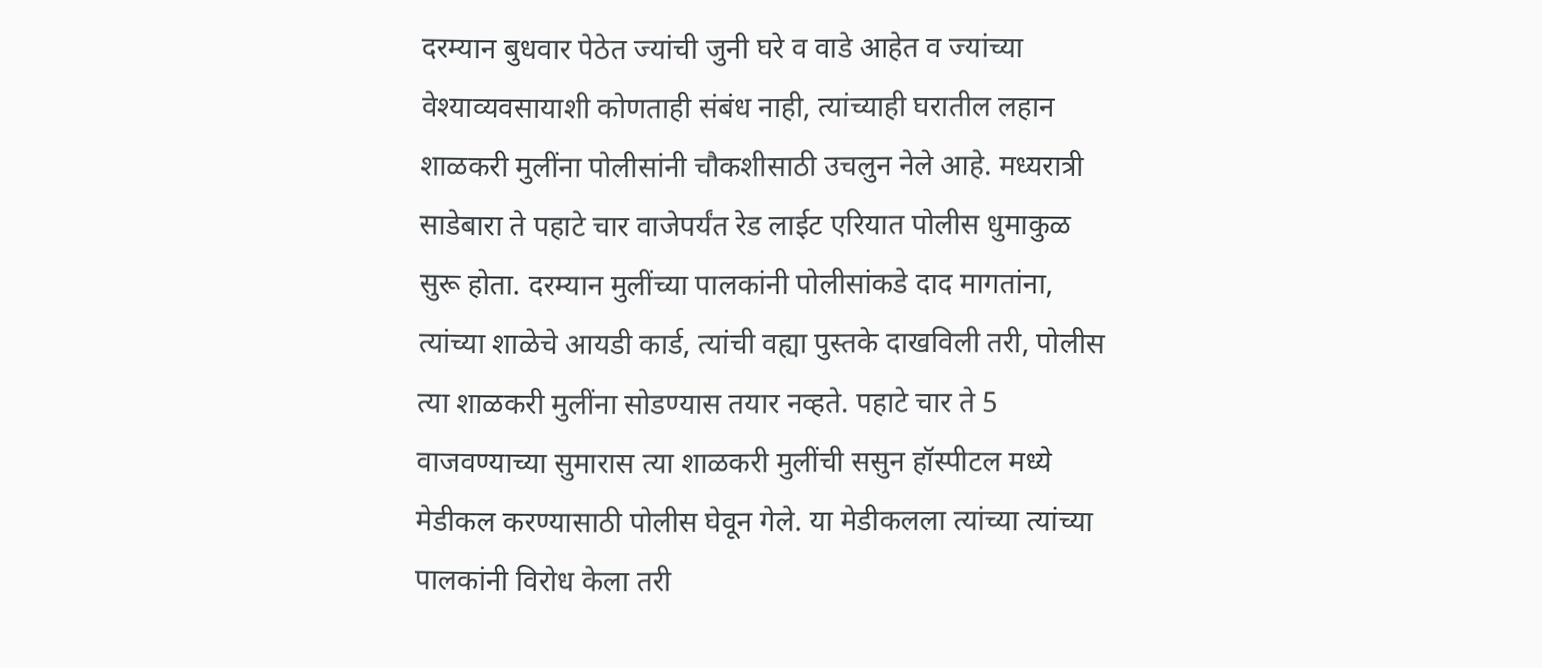दरम्यान बुधवार पेठेत ज्यांची जुनी घरे व वाडे आहेत व ज्यांच्या वेश्याव्यवसायाशी कोणताही संबंध नाही, त्यांच्याही घरातील लहान शाळकरी मुलींना पोलीसांनी चौकशीसाठी उचलुन नेले आहे. मध्यरात्री साडेबारा ते पहाटे चार वाजेपर्यंत रेड लाईट एरियात पोलीस धुमाकुळ सुरू होता. दरम्यान मुलींच्या पालकांनी पोलीसांकडे दाद मागतांना, त्यांच्या शाळेचे आयडी कार्ड, त्यांची वह्या पुस्तके दाखविली तरी, पोलीस त्या शाळकरी मुलींना सोडण्यास तयार नव्हते. पहाटे चार ते 5 वाजवण्याच्या सुमारास त्या शाळकरी मुलींची ससुन हॉस्पीटल मध्ये मेडीकल करण्यासाठी पोलीस घेवून गेले. या मेडीकलला त्यांच्या त्यांच्या पालकांनी विरोध केला तरी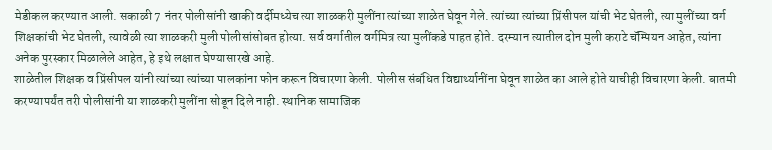मेडीकल करण्यात आली. सकाळी 7 नंतर पोलीसांनी खाकी वर्दीमध्येच त्या शाळकरी मुलींना त्यांच्या शाळेत घेवून गेले. त्यांच्या त्यांच्या प्रिंसीपल यांची भेट घेतली, त्या मुलींच्या वर्ग शिक्षकांची भेट घेतली, त्यावेळी त्या शाळकरी मुली पोलीसांसोबत होत्या. सर्व वर्गातील वर्गमित्र त्या मुलींकडे पाहत होते. दरम्यान त्यातील दोन मुली कराटे चॅम्पियन आहेत, त्यांना अनेक पुरस्कार मिळालेले आहेत, हे इथे लक्षात घेण्यासारखे आहे.
शाळेतील शिक्षक व प्रिंसीपल यांनी त्यांच्या त्यांच्या पालकांना फोन करून विचारणा केली. पोलीस संबंधित विद्यार्थ्यानींना घेवून शाळेत का आले होते याचीही विचारणा केली. बातमी करण्यापर्यंत तरी पोलीसांनी या शाळकरी मुलींना सोडून दिले नाही. स्थानिक सामाजिक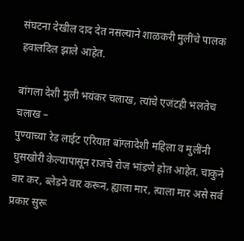संघटना देखील दाद देत नसल्याने शाळकरी मुलींचे पालक हवालदिल झाले आहेत.

बांगला देशी मुली भयंकर चलाख, त्यांचे एजंटही भलतेच चलाख –
पुण्याच्या रेड लाईट एरियात बांग्लादेशी महिला व मुलींनी घुसखोरी केल्यापासून राजचे रोज भांडणे होत आहेत. चाकुने वार कर, ब्लेडने वार करून, ह्याला मार, त्याला मार असे सर्व प्रकार सुरू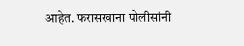आहेत. फरासखाना पोलीसांनी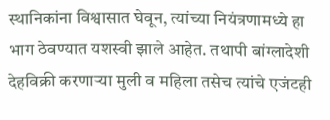स्थानिकांना विश्वासात घेवून, त्यांच्या नियंत्रणामध्ये हा भाग ठेवण्यात यशस्वी झाले आहेत. तथापी बांग्लादेशी देहविक्री करणाऱ्या मुली व महिला तसेच त्यांचे एजंटही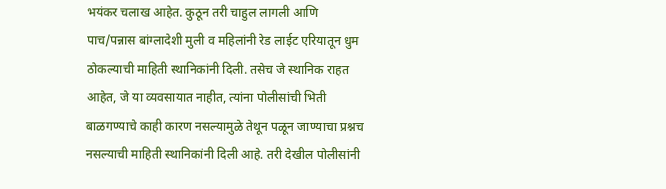भयंकर चलाख आहेत. कुठून तरी चाहुल लागली आणि पाच/पन्नास बांग्लादेशी मुली व महिलांनी रेड लाईट एरियातून धुम ठोकल्याची माहिती स्थानिकांनी दिली. तसेच जे स्थानिक राहत आहेत, जे या व्यवसायात नाहीत, त्यांना पोलीसांची भिती बाळगण्याचे काही कारण नसल्यामुळे तेथून पळून जाण्याचा प्रश्नच नसल्याची माहिती स्थानिकांनी दिली आहे. तरी देखील पोलीसांनी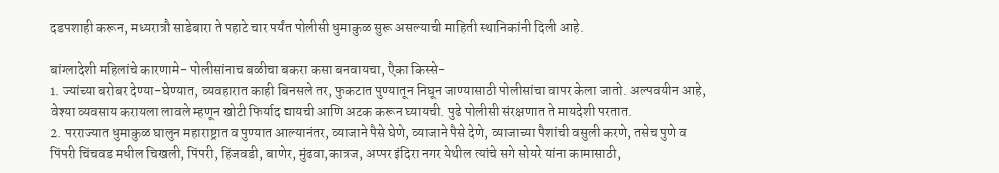दडपशाही करून, मध्यरात्रौ साडेबारा ते पहाटे चार पर्यंत पोलीसी धुमाकुळ सुरू असल्याची माहिती स्थानिकांनी दिली आहे.

बांग्लादेशी महिलांचे कारणामे- पोलीसांनाच बळीचा बकरा कसा बनवायचा, एैका किस्से-
1. ज्यांच्या बरोबर देण्या-घेण्यात, व्यवहारात काही बिनसले तर, फुकटात पुण्यातून निघून जाण्यासाठी पोलीसांचा वापर केला जातो. अल्पवयीन आहे, वेश्या व्यवसाय करायला लावले म्हणून खोटी फिर्याद द्यायची आणि अटक करून घ्यायची. पुढे पोलीसी संरक्षणात ते मायदेशी परतात.
2. परराज्यात धुमाकुळ घालुन महाराष्ट्रात व पुण्यात आल्यानंतर, व्याजाने पैसे घेणे, व्याजाने पैसे देणे, व्याजाच्या पैशांची वसुली करणे, तसेच पुणे व पिंपरी चिंचवड मधील चिखली, पिंपरी, हिंजवडी, बाणेर, मुंढवा,कात्रज, अप्पर इंदिरा नगर येथील त्यांचे सगे सोयरे यांना कामासाठी,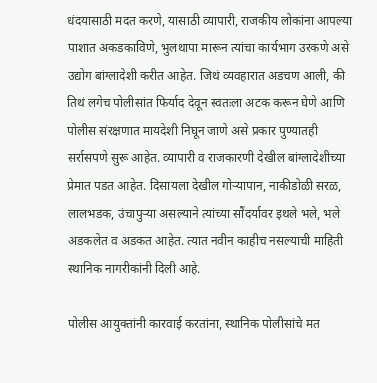धंदयासाठी मदत करणे, यासाठी व्यापारी, राजकीय लोकांना आपल्या पाशात अकडकाविणे, भुलथापा मारून त्यांचा कार्यभाग उरकणे असे उद्योग बांग्लादेशी करीत आहेत. जिथं व्यवहारात अडचण आली, की तिथं लगेच पोलीसांत फिर्याद देवून स्वतःला अटक करून घेणे आणि पोलीस संरक्षणात मायदेशी निघून जाणे असे प्रकार पुण्यातही सर्रासपणे सुरू आहेत. व्यापारी व राजकारणी देखील बांग्लादेशीच्या प्रेमात पडत आहेत. दिसायला देखील गोऱ्यापान, नाकीडोळी सरळ, लालभडक, उंचापुऱ्या असल्याने त्यांच्या सौंदर्यावर इथले भले, भले अडकलेत व अडकत आहेत. त्यात नवीन काहीच नसल्याची माहिती स्थानिक नागरीकांनी दिली आहे.

पोलीस आयुक्तांनी कारवाई करतांना, स्थानिक पोलीसांचे मत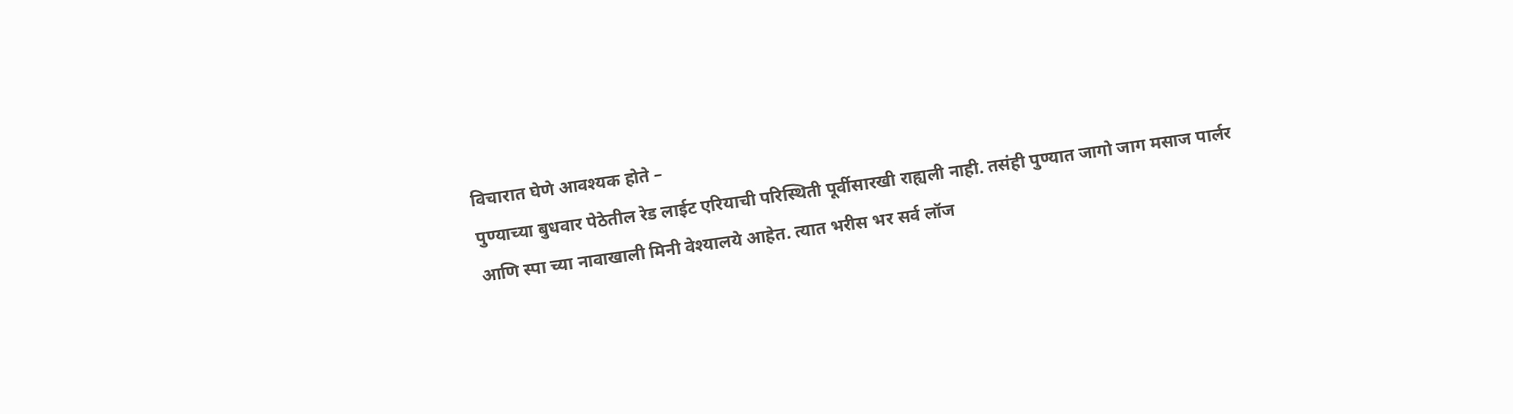विचारात घेणे आवश्यक होते –
पुण्याच्या बुधवार पेठेतील रेड लाईट एरियाची परिस्थिती पूर्वीसारखी राह्यली नाही. तसंही पुण्यात जागो जाग मसाज पार्लर आणि स्पा च्या नावाखाली मिनी वेश्यालये आहेत. त्यात भरीस भर सर्व लॉज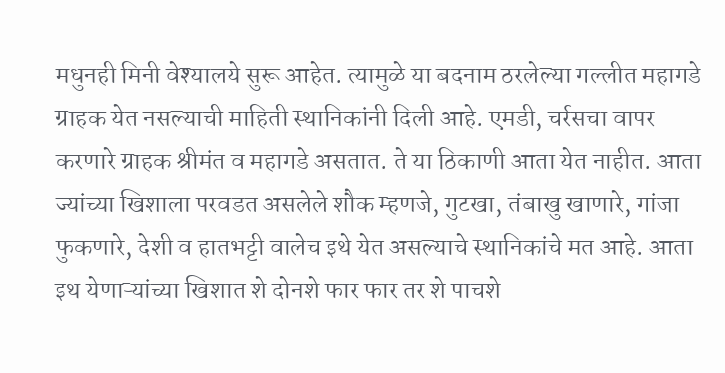मधुनही मिनी वेश्यालये सुरू आहेत. त्यामुळे या बदनाम ठरलेल्या गल्लीत महागडे ग्राहक येत नसल्याची माहिती स्थानिकांनी दिली आहे. एमडी, चर्रसचा वापर करणारे ग्राहक श्रीमंत व महागडे असतात. ते या ठिकाणी आता येत नाहीत. आता ज्यांच्या खिशाला परवडत असलेले शौक म्हणजे, गुटखा, तंबाखु खाणारे, गांजा फुकणारे, देशी व हातभट्टी वालेच इथे येत असल्याचे स्थानिकांचे मत आहे. आता इथ येणाऱ्यांच्या खिशात शे दोनशे फार फार तर शे पाचशे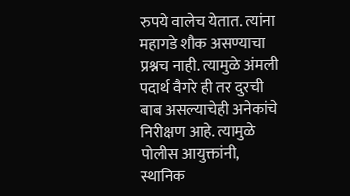रुपये वालेच येतात. त्यांना महागडे शौक असण्याचा प्रश्नच नाही. त्यामुळे अंमली पदार्थ वैगरे ही तर दुरची बाब असल्याचेही अनेकांचे निरीक्षण आहे. त्यामुळे पोलीस आयुक्तांनी, स्थानिक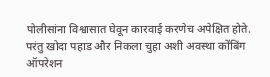पोलीसांना विश्वासात घेवून कारवाई करणेच अपेक्षित होते. परंतु खोदा पहाड और निकला चुहा अशी अवस्था कोंबिंग ऑपरेशन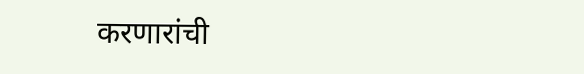करणारांची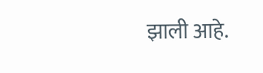झाली आहे.